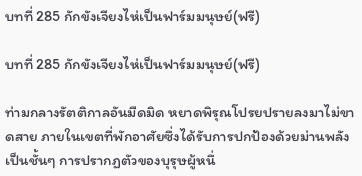บทที่ 285 กักขังเจียงไห่เป็นฟาร์มมนุษย์(ฟรี)

บทที่ 285 กักขังเจียงไห่เป็นฟาร์มมนุษย์(ฟรี)

ท่ามกลางรัตติกาลอันมืดมิด หยาดพิรุณโปรยปรายลงมาไม่ขาดสาย ภายในเขตที่พักอาศัยซึ่งได้รับการปกป้องด้วยม่านพลังเป็นชั้นๆ การปรากฏตัวของบุรุษผู้หนึ่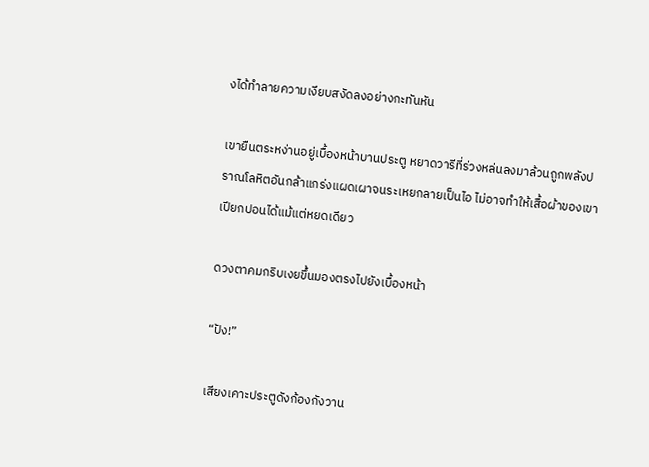งได้ทำลายความเงียบสงัดลงอย่างกะทันหัน

เขายืนตระหง่านอยู่เบื้องหน้าบานประตู หยาดวารีที่ร่วงหล่นลงมาล้วนถูกพลังปราณโลหิตอันกล้าแกร่งแผดเผาจนระเหยกลายเป็นไอ ไม่อาจทำให้เสื้อผ้าของเขาเปียกปอนได้แม้แต่หยดเดียว

ดวงตาคมกริบเงยขึ้นมองตรงไปยังเบื้องหน้า

“ปัง!”

เสียงเคาะประตูดังก้องกังวาน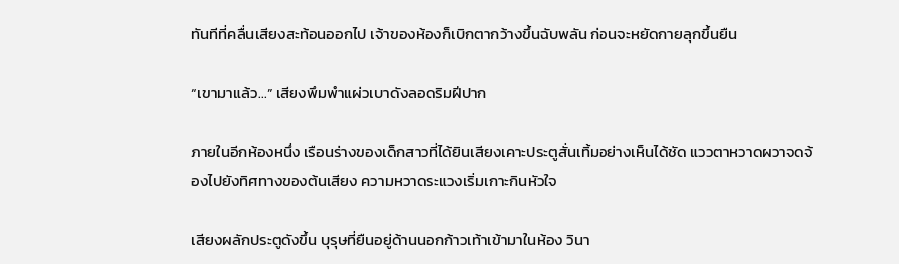ทันทีที่คลื่นเสียงสะท้อนออกไป เจ้าของห้องก็เบิกตากว้างขึ้นฉับพลัน ก่อนจะหยัดกายลุกขึ้นยืน

“เขามาแล้ว...” เสียงพึมพำแผ่วเบาดังลอดริมฝีปาก

ภายในอีกห้องหนึ่ง เรือนร่างของเด็กสาวที่ได้ยินเสียงเคาะประตูสั่นเทิ้มอย่างเห็นได้ชัด แววตาหวาดผวาจดจ้องไปยังทิศทางของต้นเสียง ความหวาดระแวงเริ่มเกาะกินหัวใจ

เสียงผลักประตูดังขึ้น บุรุษที่ยืนอยู่ด้านนอกก้าวเท้าเข้ามาในห้อง วินา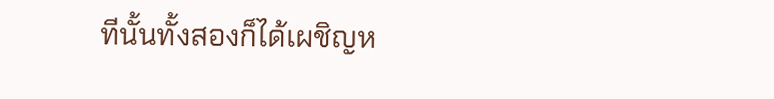ทีนั้นทั้งสองก็ได้เผชิญห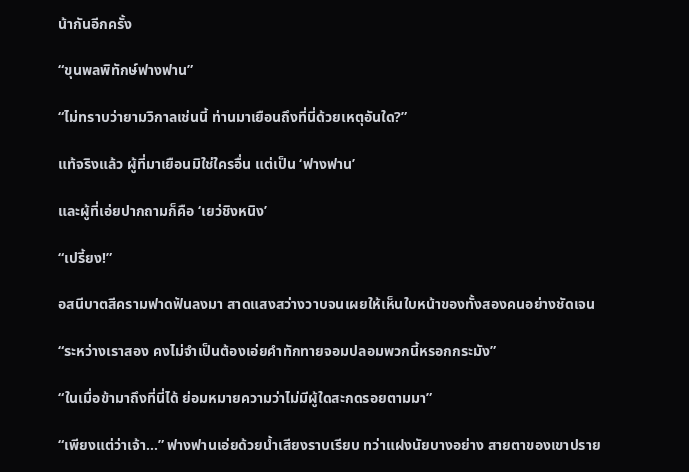น้ากันอีกครั้ง

“ขุนพลพิทักษ์ฟางฟาน”

“ไม่ทราบว่ายามวิกาลเช่นนี้ ท่านมาเยือนถึงที่นี่ด้วยเหตุอันใด?”

แท้จริงแล้ว ผู้ที่มาเยือนมิใช่ใครอื่น แต่เป็น ‘ฟางฟาน’

และผู้ที่เอ่ยปากถามก็คือ ‘เยว่ชิงหนิง’

“เปรี้ยง!”

อสนีบาตสีครามฟาดฟันลงมา สาดแสงสว่างวาบจนเผยให้เห็นใบหน้าของทั้งสองคนอย่างชัดเจน

“ระหว่างเราสอง คงไม่จำเป็นต้องเอ่ยคำทักทายจอมปลอมพวกนี้หรอกกระมัง”

“ในเมื่อข้ามาถึงที่นี่ได้ ย่อมหมายความว่าไม่มีผู้ใดสะกดรอยตามมา”

“เพียงแต่ว่าเจ้า...” ฟางฟานเอ่ยด้วยน้ำเสียงราบเรียบ ทว่าแฝงนัยบางอย่าง สายตาของเขาปราย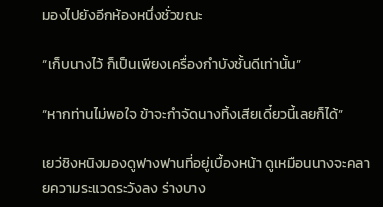มองไปยังอีกห้องหนึ่งชั่วขณะ

“เก็บนางไว้ ก็เป็นเพียงเครื่องกำบังชั้นดีเท่านั้น”

“หากท่านไม่พอใจ ข้าจะกำจัดนางทิ้งเสียเดี๋ยวนี้เลยก็ได้”

เยว่ชิงหนิงมองดูฟางฟานที่อยู่เบื้องหน้า ดูเหมือนนางจะคลายความระแวดระวังลง ร่างบาง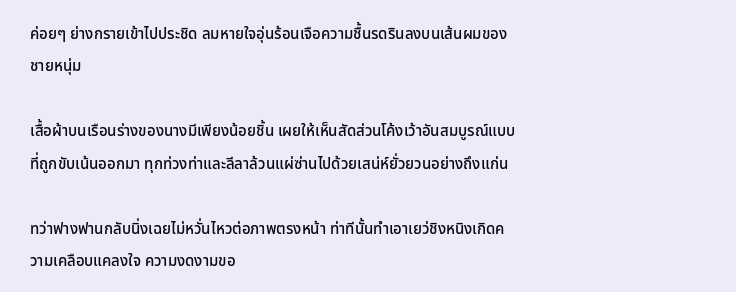ค่อยๆ ย่างกรายเข้าไปประชิด ลมหายใจอุ่นร้อนเจือความชื้นรดรินลงบนเส้นผมของชายหนุ่ม

เสื้อผ้าบนเรือนร่างของนางมีเพียงน้อยชิ้น เผยให้เห็นสัดส่วนโค้งเว้าอันสมบูรณ์แบบที่ถูกขับเน้นออกมา ทุกท่วงท่าและลีลาล้วนแผ่ซ่านไปด้วยเสน่ห์ยั่วยวนอย่างถึงแก่น

ทว่าฟางฟานกลับนิ่งเฉยไม่หวั่นไหวต่อภาพตรงหน้า ท่าทีนั้นทำเอาเยว่ชิงหนิงเกิดความเคลือบแคลงใจ ความงดงามขอ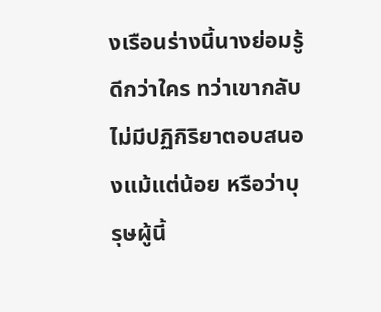งเรือนร่างนี้นางย่อมรู้ดีกว่าใคร ทว่าเขากลับไม่มีปฏิกิริยาตอบสนองแม้แต่น้อย หรือว่าบุรุษผู้นี้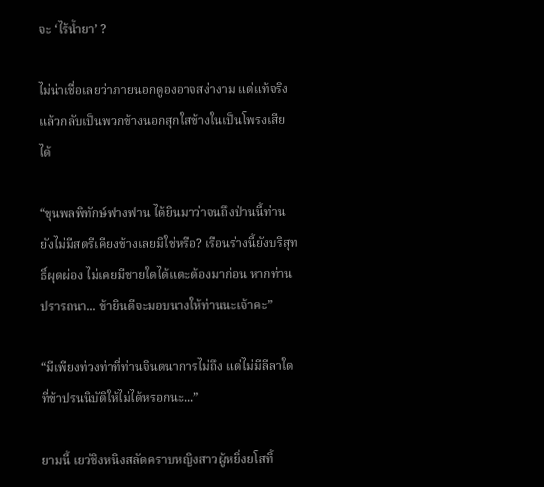จะ ‘ไร้น้ำยา’ ?

ไม่น่าเชื่อเลยว่าภายนอกดูองอาจสง่างาม แต่แท้จริงแล้วกลับเป็นพวกข้างนอกสุกใสข้างในเป็นโพรงเสียได้

“ขุนพลพิทักษ์ฟางฟาน ได้ยินมาว่าจนถึงป่านนี้ท่านยังไม่มีสตรีเคียงข้างเลยมิใช่หรือ? เรือนร่างนี้ยังบริสุทธิ์ผุดผ่อง ไม่เคยมีชายใดได้แตะต้องมาก่อน หากท่านปรารถนา... ข้ายินดีจะมอบนางให้ท่านนะเจ้าคะ”

“มีเพียงท่วงท่าที่ท่านจินตนาการไม่ถึง แต่ไม่มีลีลาใดที่ข้าปรนนิบัติให้ไม่ได้หรอกนะ...”

ยามนี้ เยว่ชิงหนิงสลัดคราบหญิงสาวผู้หยิ่งยโสทิ้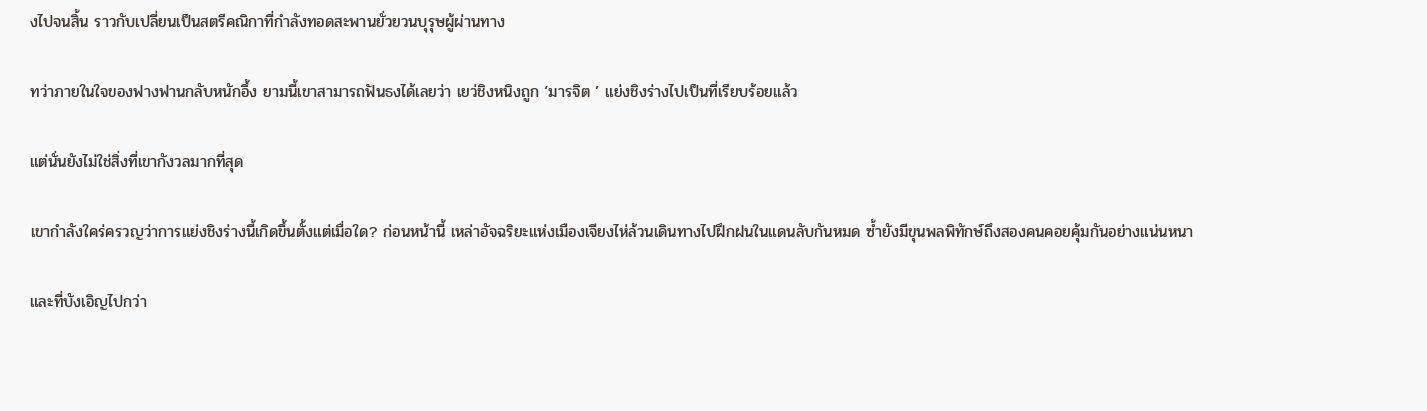งไปจนสิ้น ราวกับเปลี่ยนเป็นสตรีคณิกาที่กำลังทอดสะพานยั่วยวนบุรุษผู้ผ่านทาง

ทว่าภายในใจของฟางฟานกลับหนักอึ้ง ยามนี้เขาสามารถฟันธงได้เลยว่า เยว่ชิงหนิงถูก ‘มารจิต ’ แย่งชิงร่างไปเป็นที่เรียบร้อยแล้ว

แต่นั่นยังไม่ใช่สิ่งที่เขากังวลมากที่สุด

เขากำลังใคร่ครวญว่าการแย่งชิงร่างนี้เกิดขึ้นตั้งแต่เมื่อใด? ก่อนหน้านี้ เหล่าอัจฉริยะแห่งเมืองเจียงไห่ล้วนเดินทางไปฝึกฝนในแดนลับกันหมด ซ้ำยังมีขุนพลพิทักษ์ถึงสองคนคอยคุ้มกันอย่างแน่นหนา

และที่บังเอิญไปกว่า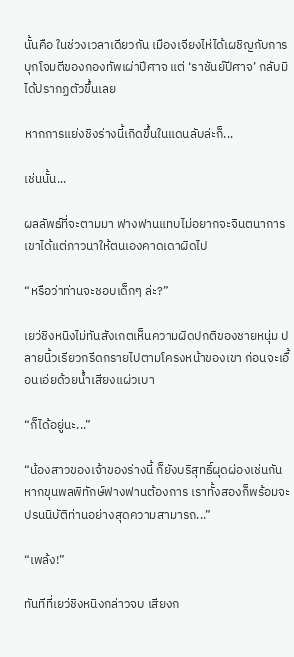นั้นคือ ในช่วงเวลาเดียวกัน เมืองเจียงไห่ได้เผชิญกับการบุกโจมตีของกองทัพเผ่าปีศาจ แต่ ‘ราชันย์ปีศาจ’ กลับมิได้ปรากฏตัวขึ้นเลย

หากการแย่งชิงร่างนี้เกิดขึ้นในแดนลับล่ะก็...

เช่นนั้น...

ผลลัพธ์ที่จะตามมา ฟางฟานแทบไม่อยากจะจินตนาการ เขาได้แต่ภาวนาให้ตนเองคาดเดาผิดไป

“หรือว่าท่านจะชอบเด็กๆ ล่ะ?”

เยว่ชิงหนิงไม่ทันสังเกตเห็นความผิดปกติของชายหนุ่ม ปลายนิ้วเรียวกรีดกรายไปตามโครงหน้าของเขา ก่อนจะเอื้อนเอ่ยด้วยน้ำเสียงแผ่วเบา

“ก็ได้อยู่นะ...”

“น้องสาวของเจ้าของร่างนี้ ก็ยังบริสุทธิ์ผุดผ่องเช่นกัน หากขุนพลพิทักษ์ฟางฟานต้องการ เราทั้งสองก็พร้อมจะปรนนิบัติท่านอย่างสุดความสามารถ...”

“เพล้ง!”

ทันทีที่เยว่ชิงหนิงกล่าวจบ เสียงก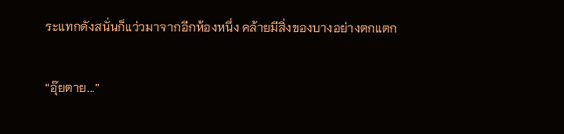ระแทกดังสนั่นก็แว่วมาจากอีกห้องหนึ่ง คล้ายมีสิ่งของบางอย่างตกแตก

“อุ๊ยตาย...”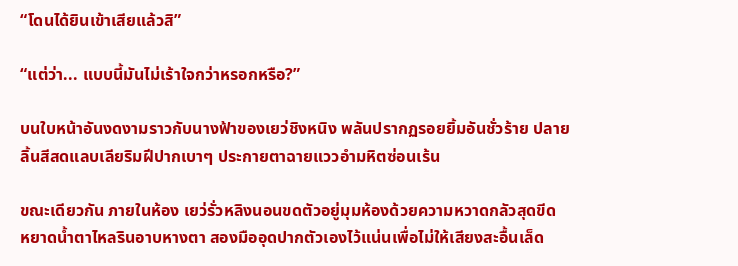“โดนได้ยินเข้าเสียแล้วสิ”

“แต่ว่า... แบบนี้มันไม่เร้าใจกว่าหรอกหรือ?”

บนใบหน้าอันงดงามราวกับนางฟ้าของเยว่ชิงหนิง พลันปรากฏรอยยิ้มอันชั่วร้าย ปลายลิ้นสีสดแลบเลียริมฝีปากเบาๆ ประกายตาฉายแววอำมหิตซ่อนเร้น

ขณะเดียวกัน ภายในห้อง เยว่รั่วหลิงนอนขดตัวอยู่มุมห้องด้วยความหวาดกลัวสุดขีด หยาดน้ำตาไหลรินอาบหางตา สองมืออุดปากตัวเองไว้แน่นเพื่อไม่ให้เสียงสะอื้นเล็ด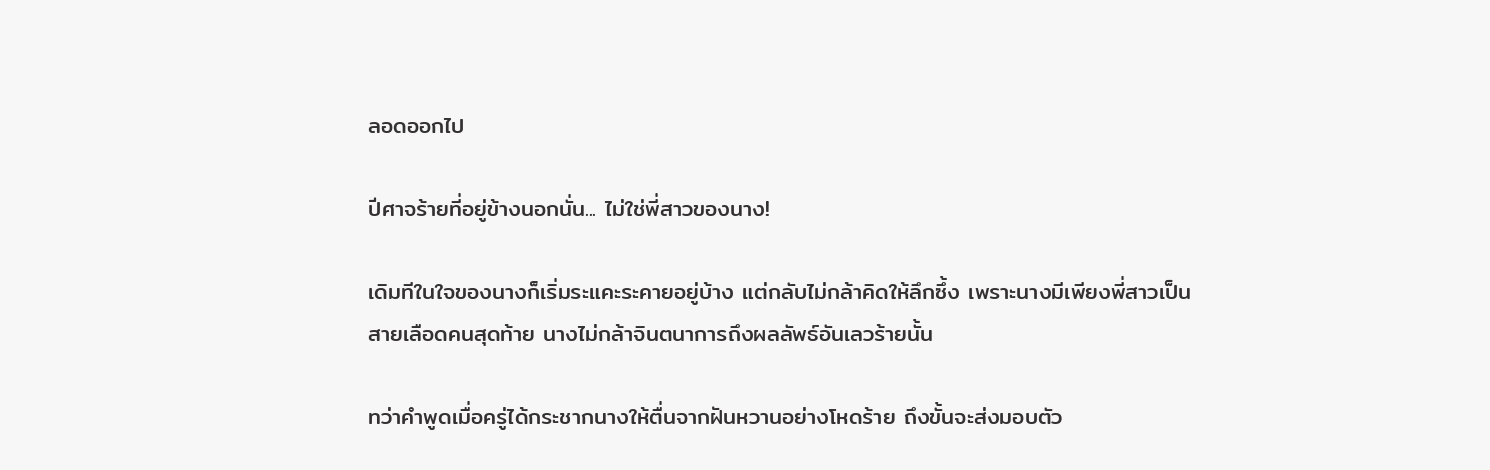ลอดออกไป

ปีศาจร้ายที่อยู่ข้างนอกนั่น... ไม่ใช่พี่สาวของนาง!

เดิมทีในใจของนางก็เริ่มระแคะระคายอยู่บ้าง แต่กลับไม่กล้าคิดให้ลึกซึ้ง เพราะนางมีเพียงพี่สาวเป็นสายเลือดคนสุดท้าย นางไม่กล้าจินตนาการถึงผลลัพธ์อันเลวร้ายนั้น

ทว่าคำพูดเมื่อครู่ได้กระชากนางให้ตื่นจากฝันหวานอย่างโหดร้าย ถึงขั้นจะส่งมอบตัว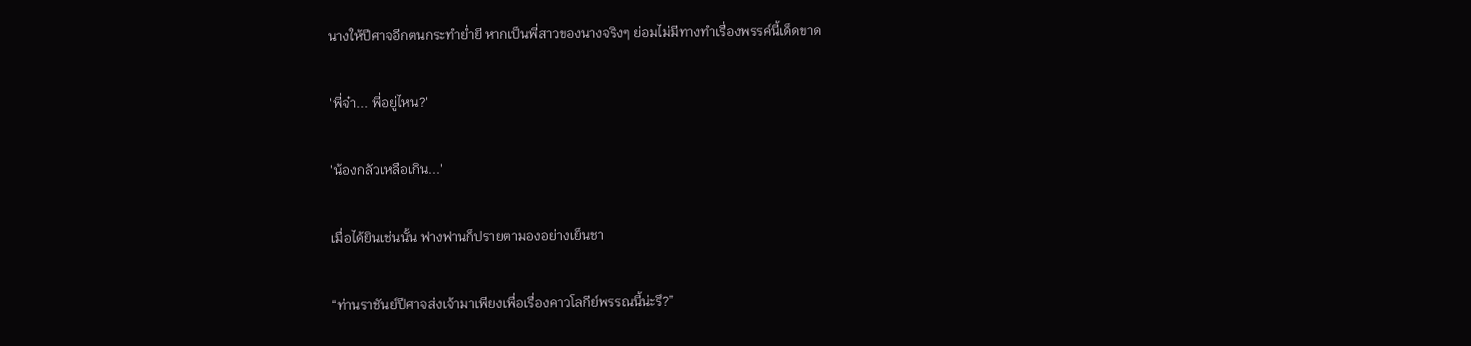นางให้ปีศาจอีกตนกระทำย่ำยี หากเป็นพี่สาวของนางจริงๆ ย่อมไม่มีทางทำเรื่องพรรค์นี้เด็ดขาด

'พี่จ๋า... พี่อยู่ไหน?'

'น้องกลัวเหลือเกิน...'

เมื่อได้ยินเช่นนั้น ฟางฟานก็ปรายตามองอย่างเย็นชา

“ท่านราชันย์ปีศาจส่งเจ้ามาเพียงเพื่อเรื่องคาวโลกีย์พรรณนี้น่ะรึ?”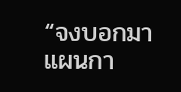“จงบอกมา แผนกา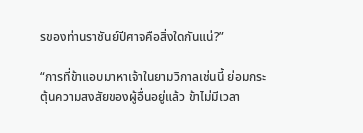รของท่านราชันย์ปีศาจคือสิ่งใดกันแน่?”

“การที่ข้าแอบมาหาเจ้าในยามวิกาลเช่นนี้ ย่อมกระตุ้นความสงสัยของผู้อื่นอยู่แล้ว ข้าไม่มีเวลา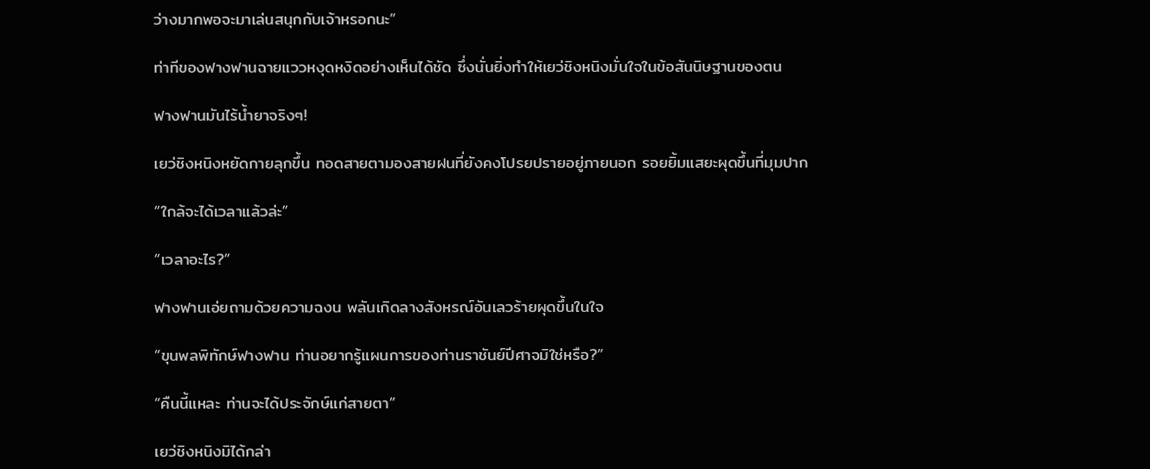ว่างมากพอจะมาเล่นสนุกกับเจ้าหรอกนะ”

ท่าทีของฟางฟานฉายแววหงุดหงิดอย่างเห็นได้ชัด ซึ่งนั่นยิ่งทำให้เยว่ชิงหนิงมั่นใจในข้อสันนิษฐานของตน

ฟางฟานมันไร้น้ำยาจริงๆ!

เยว่ชิงหนิงหยัดกายลุกขึ้น ทอดสายตามองสายฝนที่ยังคงโปรยปรายอยู่ภายนอก รอยยิ้มแสยะผุดขึ้นที่มุมปาก

“ใกล้จะได้เวลาแล้วล่ะ”

“เวลาอะไร?”

ฟางฟานเอ่ยถามด้วยความฉงน พลันเกิดลางสังหรณ์อันเลวร้ายผุดขึ้นในใจ

“ขุนพลพิทักษ์ฟางฟาน ท่านอยากรู้แผนการของท่านราชันย์ปีศาจมิใช่หรือ?”

“คืนนี้แหละ ท่านจะได้ประจักษ์แก่สายตา”

เยว่ชิงหนิงมิได้กล่า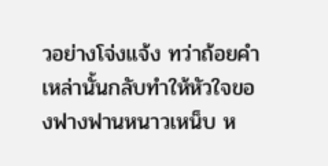วอย่างโจ่งแจ้ง ทว่าถ้อยคำเหล่านั้นกลับทำให้หัวใจของฟางฟานหนาวเหน็บ ห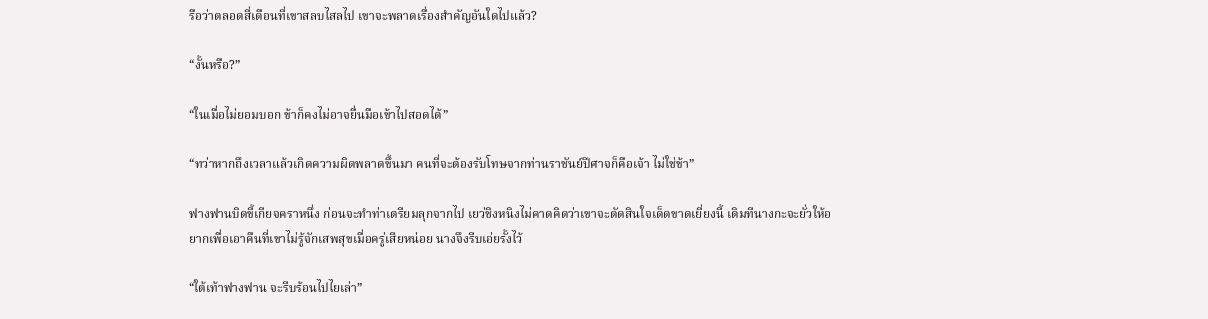รือว่าตลอดสี่เดือนที่เขาสลบไสลไป เขาจะพลาดเรื่องสำคัญอันใดไปแล้ว?

“งั้นหรือ?”

“ในเมื่อไม่ยอมบอก ข้าก็คงไม่อาจยื่นมือเข้าไปสอดได้”

“ทว่าหากถึงเวลาแล้วเกิดความผิดพลาดขึ้นมา คนที่จะต้องรับโทษจากท่านราชันย์ปีศาจก็คือเจ้า ไม่ใช่ข้า”

ฟางฟานบิดขี้เกียจคราหนึ่ง ก่อนจะทำท่าเตรียมลุกจากไป เยว่ชิงหนิงไม่คาดคิดว่าเขาจะตัดสินใจเด็ดขาดเยี่ยงนี้ เดิมทีนางกะจะยั่วให้อยากเพื่อเอาคืนที่เขาไม่รู้จักเสพสุขเมื่อครู่เสียหน่อย นางจึงรีบเอ่ยรั้งไว้

“ใต้เท้าฟางฟาน จะรีบร้อนไปไยเล่า”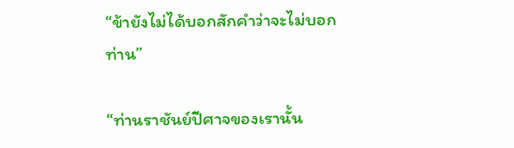“ข้ายังไม่ได้บอกสักคำว่าจะไม่บอกท่าน”

“ท่านราชันย์ปีศาจของเรานั้น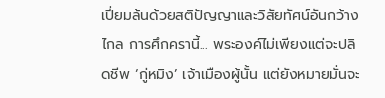เปี่ยมล้นด้วยสติปัญญาและวิสัยทัศน์อันกว้างไกล การศึกครานี้... พระองค์ไม่เพียงแต่จะปลิดชีพ ‘กู่หมิง’ เจ้าเมืองผู้นั้น แต่ยังหมายมั่นจะ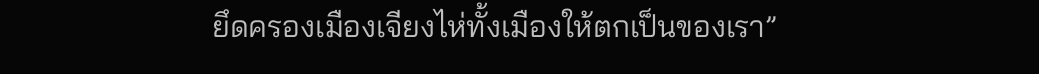ยึดครองเมืองเจียงไห่ทั้งเมืองให้ตกเป็นของเรา”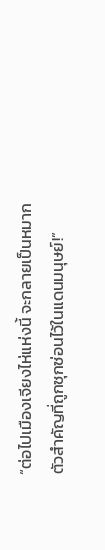“ต่อไปเมืองเจียงไห่แห่งนี้ จะกลายเป็นหมากตัวสำคัญที่ถูกซุกซ่อนไว้ในแดนมนุษย์!”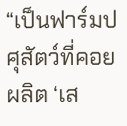“เป็นฟาร์มปศุสัตว์ที่คอยผลิต ‘เส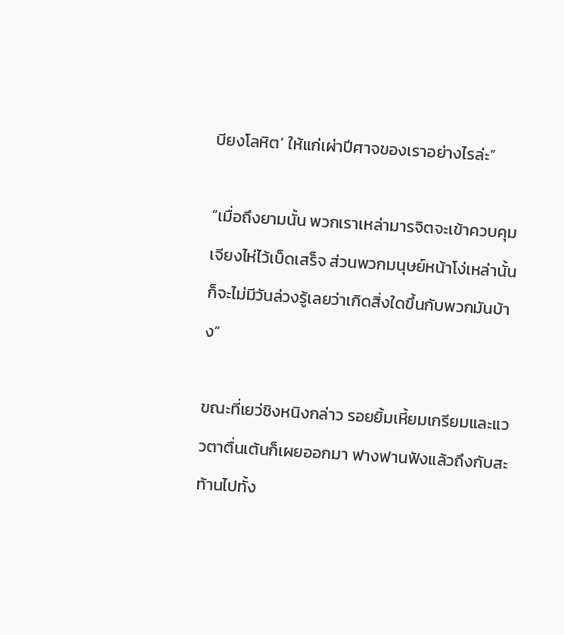บียงโลหิต’ ให้แก่เผ่าปีศาจของเราอย่างไรล่ะ”

“เมื่อถึงยามนั้น พวกเราเหล่ามารจิตจะเข้าควบคุมเจียงไห่ไว้เบ็ดเสร็จ ส่วนพวกมนุษย์หน้าโง่เหล่านั้น ก็จะไม่มีวันล่วงรู้เลยว่าเกิดสิ่งใดขึ้นกับพวกมันบ้าง”

ขณะที่เยว่ชิงหนิงกล่าว รอยยิ้มเหี้ยมเกรียมและแววตาตื่นเต้นก็เผยออกมา ฟางฟานฟังแล้วถึงกับสะท้านไปทั้ง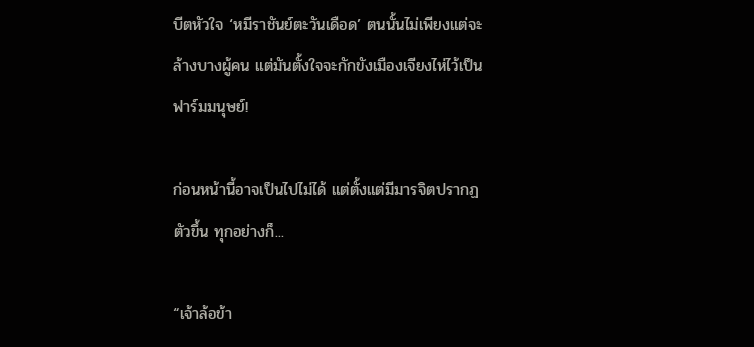บีตหัวใจ ‘หมีราชันย์ตะวันเดือด’ ตนนั้นไม่เพียงแต่จะล้างบางผู้คน แต่มันตั้งใจจะกักขังเมืองเจียงไห่ไว้เป็นฟาร์มมนุษย์!

ก่อนหน้านี้อาจเป็นไปไม่ได้ แต่ตั้งแต่มีมารจิตปรากฏตัวขึ้น ทุกอย่างก็...

“เจ้าล้อข้า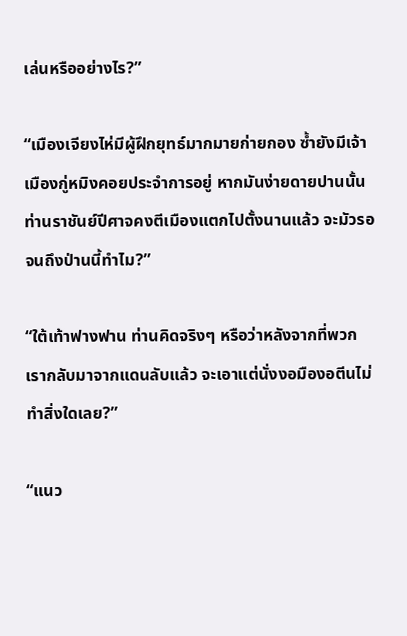เล่นหรืออย่างไร?”

“เมืองเจียงไห่มีผู้ฝึกยุทธ์มากมายก่ายกอง ซ้ำยังมีเจ้าเมืองกู่หมิงคอยประจำการอยู่ หากมันง่ายดายปานนั้น ท่านราชันย์ปีศาจคงตีเมืองแตกไปตั้งนานแล้ว จะมัวรอจนถึงป่านนี้ทำไม?”

“ใต้เท้าฟางฟาน ท่านคิดจริงๆ หรือว่าหลังจากที่พวกเรากลับมาจากแดนลับแล้ว จะเอาแต่นั่งงอมืองอตีนไม่ทำสิ่งใดเลย?”

“แนว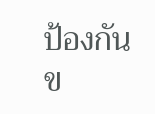ป้องกันข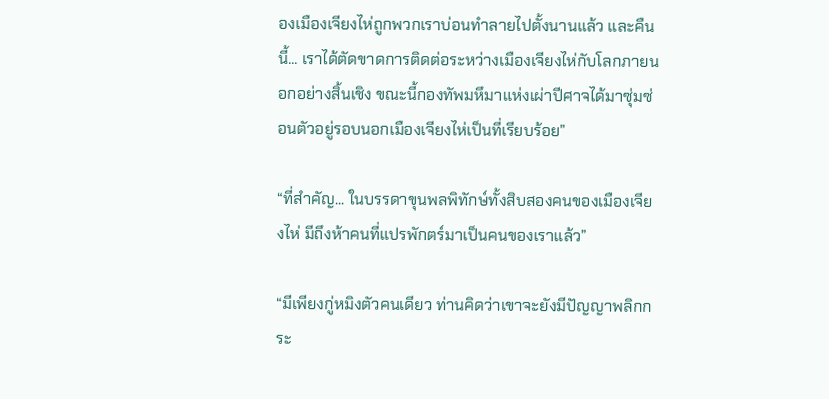องเมืองเจียงไห่ถูกพวกเราบ่อนทำลายไปตั้งนานแล้ว และคืนนี้... เราได้ตัดขาดการติดต่อระหว่างเมืองเจียงไห่กับโลกภายนอกอย่างสิ้นเชิง ขณะนี้กองทัพมหึมาแห่งเผ่าปีศาจได้มาซุ่มซ่อนตัวอยู่รอบนอกเมืองเจียงไห่เป็นที่เรียบร้อย”

“ที่สำคัญ... ในบรรดาขุนพลพิทักษ์ทั้งสิบสองคนของเมืองเจียงไห่ มีถึงห้าคนที่แปรพักตร์มาเป็นคนของเราแล้ว”

“มีเพียงกู่หมิงตัวคนเดียว ท่านคิดว่าเขาจะยังมีปัญญาพลิกกระ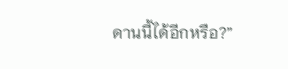ดานนี้ได้อีกหรือ?”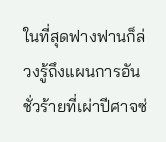ในที่สุดฟางฟานก็ล่วงรู้ถึงแผนการอันชั่วร้ายที่เผ่าปีศาจซ่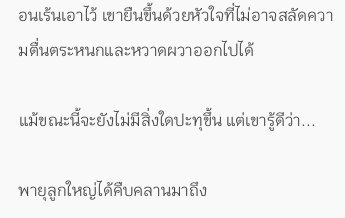อนเร้นเอาไว้ เขายืนขึ้นด้วยหัวใจที่ไม่อาจสลัดความตื่นตระหนกและหวาดผวาออกไปได้

แม้ขณะนี้จะยังไม่มีสิ่งใดปะทุขึ้น แต่เขารู้ดีว่า...

พายุลูกใหญ่ได้คืบคลานมาถึง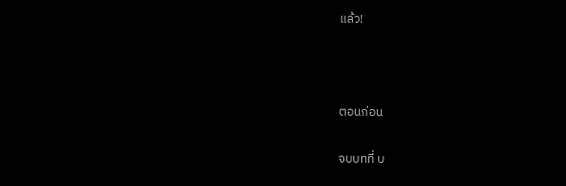แล้ว!



ตอนก่อน

จบบทที่ บ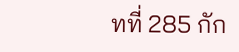ทที่ 285 กัก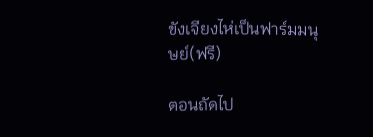ขังเจียงไห่เป็นฟาร์มมนุษย์(ฟรี)

ตอนถัดไป